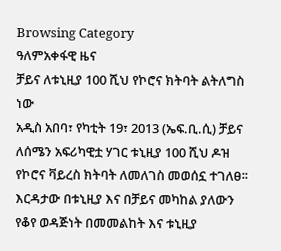Browsing Category
ዓለምአቀፋዊ ዜና
ቻይና ለቱኒዚያ 100 ሺህ የኮሮና ክትባት ልትለግስ ነው
አዲስ አበባ፣ የካቲት 19፣ 2013 (ኤፍ.ቢ.ሲ) ቻይና ለሰሜን አፍሪካዊቷ ሃገር ቱኒዚያ 100 ሺህ ዶዝ የኮሮና ቫይረስ ክትባት ለመለገስ መወሰኗ ተገለፀ፡፡
እርዳታው በቱኒዚያ እና በቻይና መካከል ያለውን የቆየ ወዳጅነት በመመልከት እና ቱኒዚያ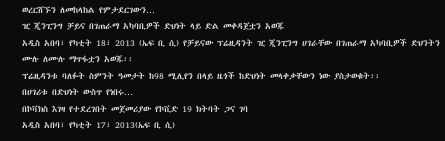ወረርሸኙን ለመከላከል የምታደርገውን…
ዢ ጂንፒንግ ቻይና በገጠራማ አካባቢዎች ድህነት ላይ ድል መቀዳጀቷን አወጁ
አዲስ አበባ፣ የካቲት 18፣ 2013 (ኤፍ ቢ ሲ) የቻይናው ፕሬዚዳንት ዢ ጂንፒንግ ሀገራቸው በገጠራማ አካባቢዎች ድህንትን ሙሉ ለሙሉ ማጥፋቷን አወጁ፡፡
ፕሬዚዳንቱ ባለፉት ስምንት ዓመታት ከ98 ሚሊየን በላይ ዜጎች ከድህነት መላቀቃቸውን ነው ያስታወቁት፡፡
በሀገሪቱ በድህነት ውስጥ የነበሩ…
በኮቫክስ እገዛ የተደረገበት መጀመሪያው የኮቪድ 19 ክትባት ጋና ገባ
አዲስ አበባ፣ የካቲት 17፣ 2013(ኤፍ ቢ ሲ)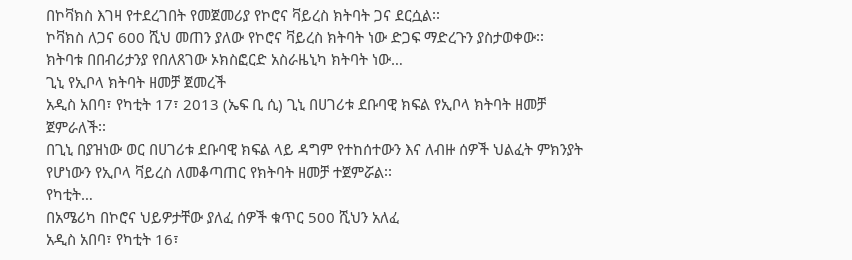በኮቫክስ እገዛ የተደረገበት የመጀመሪያ የኮሮና ቫይረስ ክትባት ጋና ደርሷል፡፡
ኮቫክስ ለጋና 600 ሺህ መጠን ያለው የኮሮና ቫይረስ ክትባት ነው ድጋፍ ማድረጉን ያስታወቀው፡፡
ክትባቱ በበብሪታንያ የበለጸገው ኦክስፎርድ አስራዜኒካ ክትባት ነው…
ጊኒ የኢቦላ ክትባት ዘመቻ ጀመረች
አዲስ አበባ፣ የካቲት 17፣ 2013 (ኤፍ ቢ ሲ) ጊኒ በሀገሪቱ ደቡባዊ ክፍል የኢቦላ ክትባት ዘመቻ ጀምራለች፡፡
በጊኒ በያዝነው ወር በሀገሪቱ ደቡባዊ ክፍል ላይ ዳግም የተከሰተውን እና ለብዙ ሰዎች ህልፈት ምክንያት የሆነውን የኢቦላ ቫይረስ ለመቆጣጠር የክትባት ዘመቻ ተጀምሯል፡፡
የካቲት…
በአሜሪካ በኮሮና ህይዎታቸው ያለፈ ሰዎች ቁጥር 500 ሺህን አለፈ
አዲስ አበባ፣ የካቲት 16፣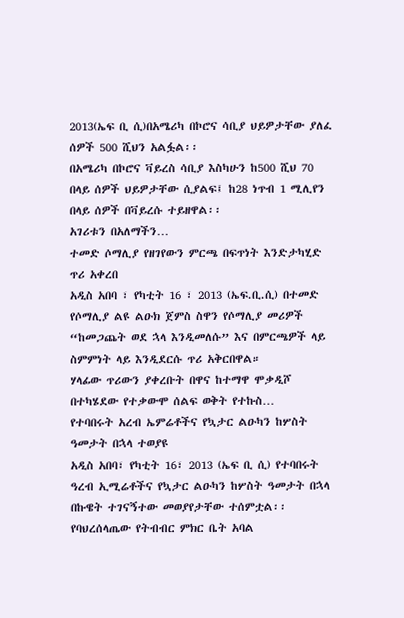2013(ኤፍ ቢ ሲ)በአሜሪካ በኮሮና ሳቢያ ህይዎታቸው ያለፈ ሰዎች 500 ሺህን አልፏል፡፡
በአሜሪካ በኮሮና ቫይረስ ሳቢያ እስካሁን ከ500 ሺህ 70 በላይ ሰዎች ህይዎታቸው ሲያልፍ፤ ከ28 ነጥብ 1 ሚሊየን በላይ ሰዎች በቫይረሱ ተይዘዋል፡፡
አገሪቱን በአለማችን…
ተመድ ሶማሊያ የዘገየውን ምርጫ በፍጥነት እንድታካሂድ ጥሪ አቀረበ
አዲስ አበባ ፣ የካቲት 16 ፣ 2013 (ኤፍ.ቢ.ሲ) በተመድ የሶማሊያ ልዩ ልዑክ ጀምስ ስዋን የሶማሊያ መሪዎች “ከመጋጨት ወደ ኋላ እንዲመለሱ” እና በምርጫዎች ላይ ስምምነት ላይ እንዲደርሱ ጥሪ አቅርበዋል።
ሃላፊው ጥሪውን ያቀረቡት በዋና ከተማዋ ሞቃዲሾ በተካሄደው የተቃውሞ ሰልፍ ወቅት የተኩስ…
የተባበሩት አረብ ኤምሬቶችና የኳታር ልዑካን ከሦስት ዓመታት በኋላ ተወያዩ
አዲስ አበባ፣ የካቲት 16፣ 2013 (ኤፍ ቢ ሲ) የተባበሩት ዓረብ ኢሚሬቶችና የኳታር ልዑካን ከሦስት ዓመታት በኋላ በኩዌት ተገናኝተው መወያየታቸው ተሰምቷል፡፡
የባህረሰላጤው የትብብር ምክር ቤት አባል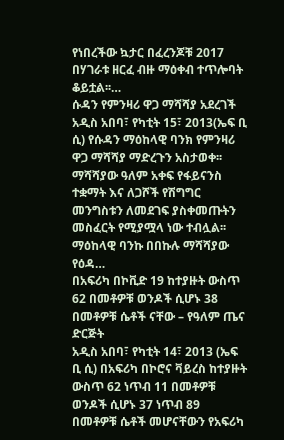የነበረችው ኳታር በፈረንጆቹ 2017 በሃገራቱ ዘርፈ ብዙ ማዕቀብ ተጥሎባት ቆይቷል፡፡…
ሱዳን የምንዛሪ ዋጋ ማሻሻያ አደረገች
አዲስ አበባ፣ የካቲት 15፣ 2013(ኤፍ ቢ ሲ) የሱዳን ማዕከላዊ ባንክ የምንዛሪ ዋጋ ማሻሻያ ማድረጉን አስታወቀ፡፡
ማሻሻያው ዓለም አቀፍ የፋይናንስ ተቋማት እና ለጋሾች የሽግግር መንግስቱን ለመደገፍ ያስቀመጡትን መስፈርት የሚያሟላ ነው ተብሏል፡፡
ማዕከላዊ ባንኩ በበኩሉ ማሻሻያው የዕዳ…
በአፍሪካ በኮቪድ 19 ከተያዙት ውስጥ 62 በመቶዎቹ ወንዶች ሲሆኑ 38 በመቶዎቹ ሴቶች ናቸው – የዓለም ጤና ድርጅት
አዲስ አበባ፣ የካቲት 14፣ 2013 (ኤፍ ቢ ሲ) በአፍሪካ በኮሮና ቫይረስ ከተያዙት ውስጥ 62 ነጥብ 11 በመቶዎቹ ወንዶች ሲሆኑ 37 ነጥብ 89 በመቶዎቹ ሴቶች መሆናቸውን የአፍሪካ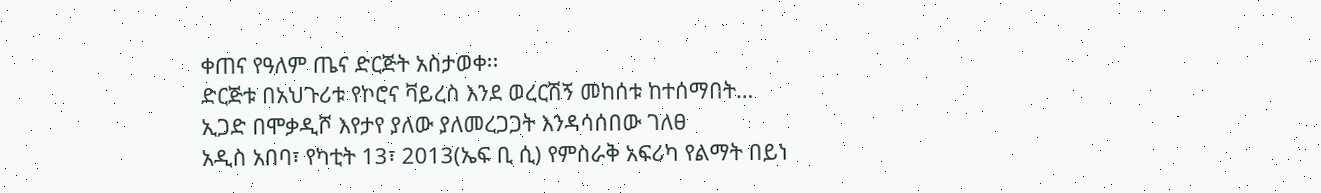ቀጠና የዓለም ጤና ድርጅት አስታወቀ፡፡
ድርጅቱ በአህጉሪቱ የኮሮና ቫይረስ እንደ ወረርሽኝ መከሰቱ ከተሰማበት…
ኢጋድ በሞቃዲሾ እየታየ ያለው ያለመረጋጋት እንዳሳሰበው ገለፀ
አዲስ አበባ፣ የካቲት 13፣ 2013(ኤፍ ቢ ሲ) የምስራቅ አፍሪካ የልማት በይነ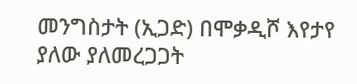መንግስታት (ኢጋድ) በሞቃዲሾ እየታየ ያለው ያለመረጋጋት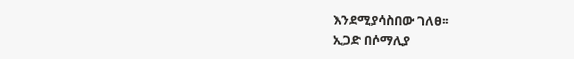እንደሚያሳስበው ገለፀ፡፡
ኢጋድ በሶማሊያ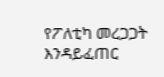የፖለቲካ መረጋጋት እንዳይፈጠር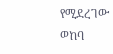የሚደረገው ወከባ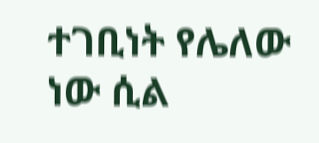ተገቢነት የሌለው ነው ሲል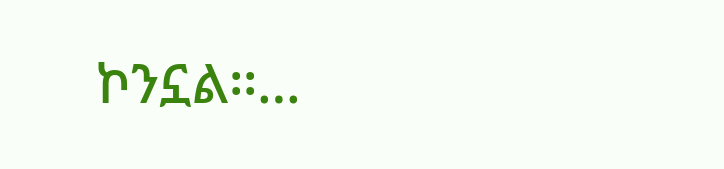ኮንኗል፡፡…